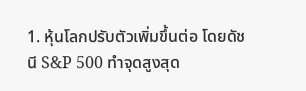1. หุ้นโลกปรับตัวเพิ่มขึ้นต่อ โดยดัชนี S&P 500 ทำจุดสูงสุด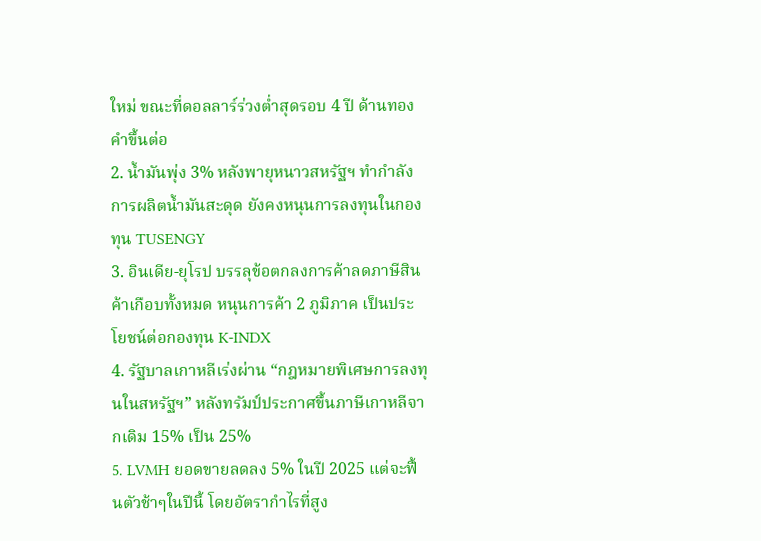ใหม่ ขณะที่ดอลลาร์ร่วงต่ำสุดรอบ 4 ปี ด้านทองคำขึ้นต่อ
2. น้ำมันพุ่ง 3% หลังพายุหนาวสหรัฐฯ ทำกำลังการผลิตน้ำมันสะดุด ยังคงหนุนการลงทุนในกองทุน TUSENGY
3. อินเดีย-ยุโรป บรรลุข้อตกลงการค้าลดภาษีสินค้าเกือบทั้งหมด หนุนการค้า 2 ภูมิภาค เป็นประโยชน์ต่อกองทุน K-INDX
4. รัฐบาลเกาหลีเร่งผ่าน “กฎหมายพิเศษการลงทุนในสหรัฐฯ” หลังทรัมป์ประกาศขึ้นภาษีเกาหลีจากเดิม 15% เป็น 25%
5. LVMH ยอดขายลดลง 5% ในปี 2025 แต่จะฟื้นตัวช้าๆในปีนี้ โดยอัตรากำไรที่สูง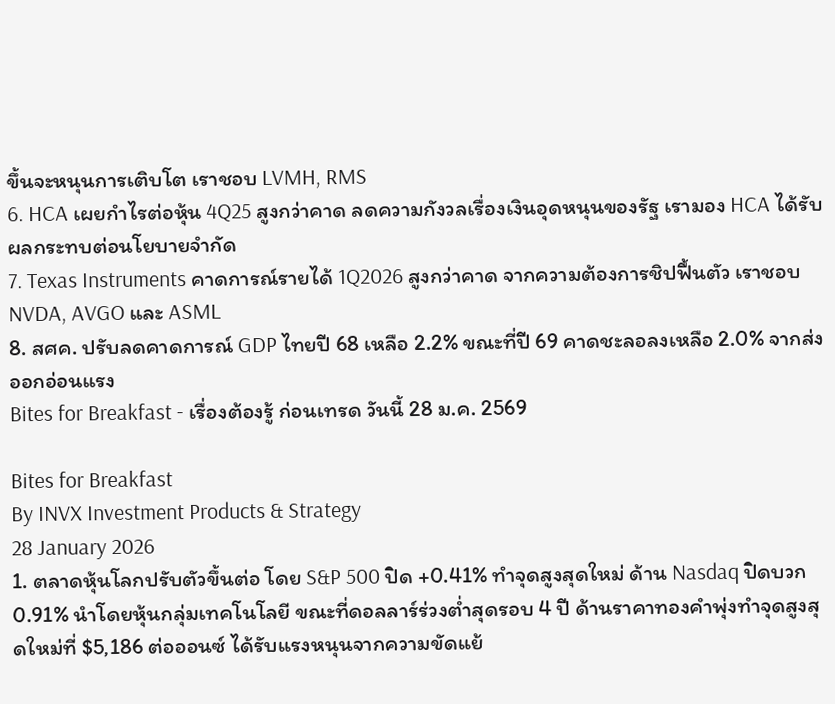ขึ้นจะหนุนการเติบโต เราชอบ LVMH, RMS
6. HCA เผยกำไรต่อหุ้น 4Q25 สูงกว่าคาด ลดความกังวลเรื่องเงินอุดหนุนของรัฐ เรามอง HCA ได้รับผลกระทบต่อนโยบายจำกัด
7. Texas Instruments คาดการณ์รายได้ 1Q2026 สูงกว่าคาด จากความต้องการชิปฟื้นตัว เราชอบ NVDA, AVGO และ ASML
8. สศค. ปรับลดคาดการณ์ GDP ไทยปี 68 เหลือ 2.2% ขณะที่ปี 69 คาดชะลอลงเหลือ 2.0% จากส่งออกอ่อนแรง
Bites for Breakfast - เรื่องต้องรู้ ก่อนเทรด วันนี้ 28 ม.ค. 2569

Bites for Breakfast
By INVX Investment Products & Strategy
28 January 2026
1. ตลาดหุ้นโลกปรับตัวขึ้นต่อ โดย S&P 500 ปิด +0.41% ทำจุดสูงสุดใหม่ ด้าน Nasdaq ปิดบวก 0.91% นำโดยหุ้นกลุ่มเทคโนโลยี ขณะที่ดอลลาร์ร่วงต่ำสุดรอบ 4 ปี ด้านราคาทองคำพุ่งทำจุดสูงสุดใหม่ที่ $5,186 ต่อออนซ์ ได้รับแรงหนุนจากความขัดแย้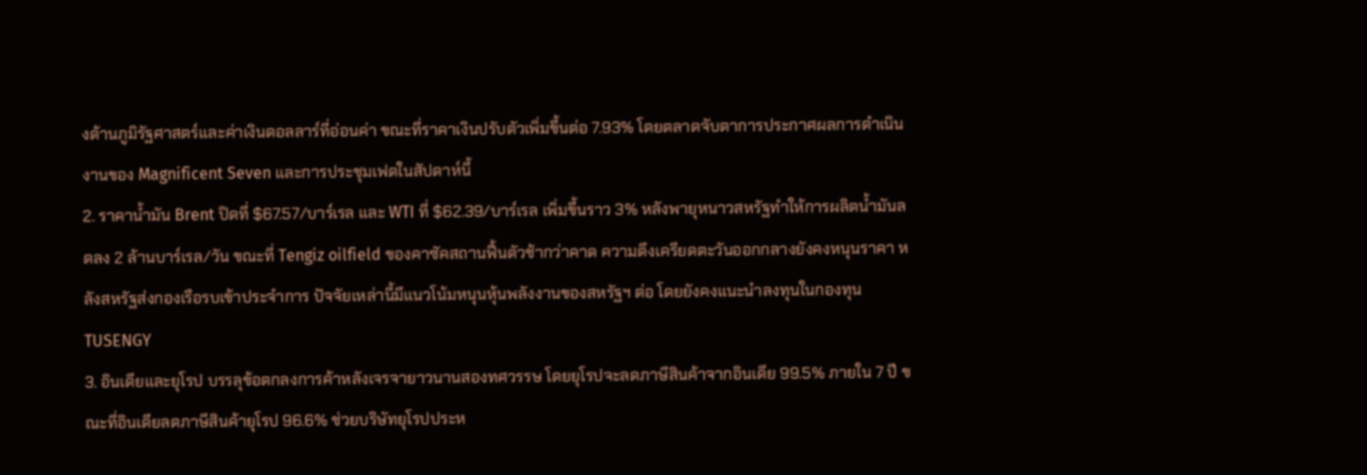งด้านภูมิรัฐศาสตร์และค่าเงินดอลลาร์ที่อ่อนค่า ขณะที่ราคาเงินปรับตัวเพิ่มขึ้นต่อ 7.93% โดยตลาดจับตาการประกาศผลการดำเนินงานของ Magnificent Seven และการประชุมเฟดในสัปดาห์นี้
2. ราคาน้ำมัน Brent ปิดที่ $67.57/บาร์เรล และ WTI ที่ $62.39/บาร์เรล เพิ่มขึ้นราว 3% หลังพายุหนาวสหรัฐทำให้การผลิตน้ำมันลดลง 2 ล้านบาร์เรล/วัน ขณะที่ Tengiz oilfield ของคาซัคสถานฟื้นตัวช้ากว่าคาด ความตึงเครียดตะวันออกกลางยังคงหนุนราคา หลังสหรัฐส่งกองเรือรบเข้าประจำการ ปัจจัยเหล่านี้มีแนวโน้มหนุนหุ้นพลังงานของสหรัฐฯ ต่อ โดยยังคงแนะนำลงทุนในกองทุน TUSENGY
3. อินเดียและยุโรป บรรลุข้อตกลงการค้าหลังเจรจายาวนานสองทศวรรษ โดยยุโรปจะลดภาษีสินค้าจากอินเดีย 99.5% ภายใน 7 ปี ขณะที่อินเดียลดภาษีสินค้ายุโรป 96.6% ช่วยบริษัทยุโรปประห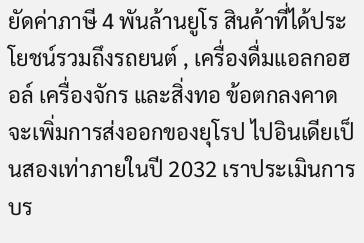ยัดค่าภาษี 4 พันล้านยูโร สินค้าที่ได้ประโยชน์รวมถึงรถยนต์ , เครื่องดื่มแอลกอฮอล์ เครื่องจักร และสิ่งทอ ข้อตกลงคาดจะเพิ่มการส่งออกของยุโรป ไปอินเดียเป็นสองเท่าภายในปี 2032 เราประเมินการบร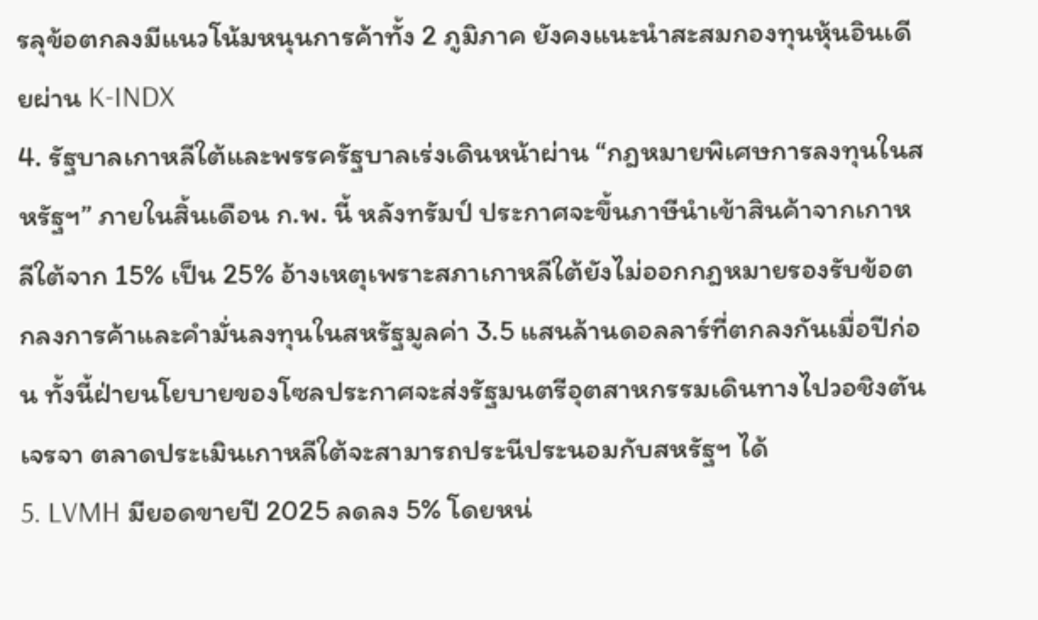รลุข้อตกลงมีแนวโน้มหนุนการค้าทั้ง 2 ภูมิภาค ยังคงแนะนำสะสมกองทุนหุ้นอินเดียผ่าน K-INDX
4. รัฐบาลเกาหลีใต้และพรรครัฐบาลเร่งเดินหน้าผ่าน “กฎหมายพิเศษการลงทุนในสหรัฐฯ” ภายในสิ้นเดือน ก.พ. นี้ หลังทรัมป์ ประกาศจะขึ้นภาษีนำเข้าสินค้าจากเกาหลีใต้จาก 15% เป็น 25% อ้างเหตุเพราะสภาเกาหลีใต้ยังไม่ออกกฎหมายรองรับข้อตกลงการค้าและคำมั่นลงทุนในสหรัฐมูลค่า 3.5 แสนล้านดอลลาร์ที่ตกลงกันเมื่อปีก่อน ทั้งนี้ฝ่ายนโยบายของโซลประกาศจะส่งรัฐมนตรีอุตสาหกรรมเดินทางไปวอชิงตันเจรจา ตลาดประเมินเกาหลีใต้จะสามารถประนีประนอมกับสหรัฐฯ ได้
5. LVMH มียอดขายปี 2025 ลดลง 5% โดยหน่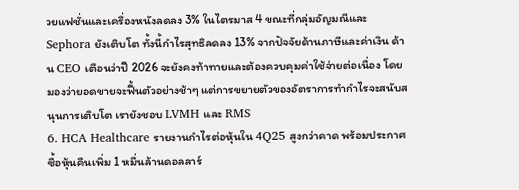วยแฟชั่นและเครื่องหนังลดลง 3% ในไตรมาส 4 ขณะที่กลุ่มอัญมณีและ Sephora ยังเติบโต ทั้งนี้กำไรสุทธิลดลง 13% จากปัจจัยด้านภาษีและค่าเงิน ด้าน CEO เตือนว่าปี 2026 จะยังคงท้าทายและต้องควบคุมค่าใช้จ่ายต่อเนื่อง โดยมองว่ายอดขายจะฟื้นตัวอย่างช้าๆ แต่การขยายตัวของอัตราการทำกำไรจะสนับสนุนการเติบโต เรายังชอบ LVMH และ RMS
6. HCA Healthcare รายงานกำไรต่อหุ้นใน 4Q25 สูงกว่าคาด พร้อมประกาศซื้อหุ้นคืนเพิ่ม 1 หมื่นล้านดอลลาร์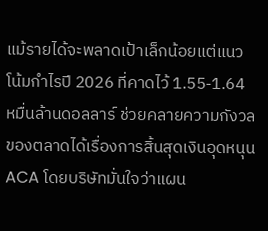แม้รายได้จะพลาดเป้าเล็กน้อยแต่แนวโน้มกำไรปี 2026 ที่คาดไว้ 1.55-1.64 หมื่นล้านดอลลาร์ ช่วยคลายความกังวลของตลาดได้เรื่องการสิ้นสุดเงินอุดหนุน ACA โดยบริษัทมั่นใจว่าแผน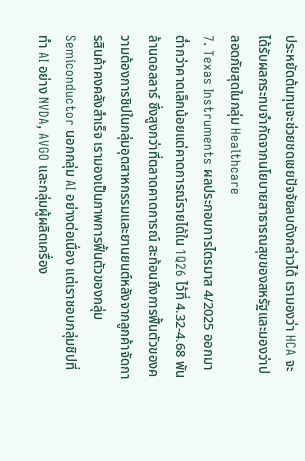ประหยัดต้นทุนจะช่วยชดเชยปัจจัยลบดังกล่าวได้ เรามองว่า HCA จะได้รับผลกระทบจำกัดจากนโยบายสาธารณสุขของสหรัฐและมองว่าปลอดภัยสุดในกลุ่ม Healthcare
7. Texas Instruments ผลประกอบการไตรมาส 4/2025 ออกมาต่ำกว่าคาดเล็กน้อยแต่คาดการณ์รายได้ใน 1Q26 ไว้ที่ 4.32-4.68 พันล้านดอลลาร์ ซึ่งสูงกว่าที่ตลาดคาดการณ์ สะท้อนถึงการฟื้นตัวของความต้องการชิปในกลุ่มอุตสาหกรรมและยานยนต์หลังจากลูกค้าจัดการสินค้าคงคลังสำเร็จ เรามองเป็นภาพการฟื้นตัวของกลุ่ม Semiconductor นอกกลุ่ม AI อย่างต่อเนื่อง แต่เราชอบกลุ่มชิปที่ทำ AI อย่าง NVDA, AVGO และกลุ่มผู้ผลิตเครื่อง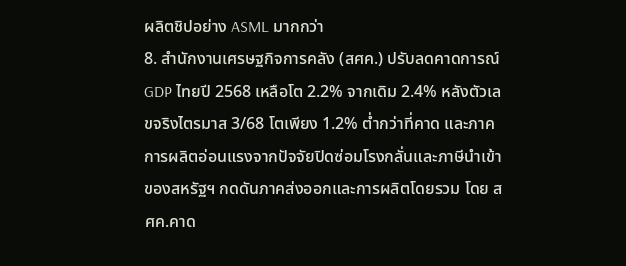ผลิตชิปอย่าง ASML มากกว่า
8. สำนักงานเศรษฐกิจการคลัง (สศค.) ปรับลดคาดการณ์ GDP ไทยปี 2568 เหลือโต 2.2% จากเดิม 2.4% หลังตัวเลขจริงไตรมาส 3/68 โตเพียง 1.2% ต่ำกว่าที่คาด และภาคการผลิตอ่อนแรงจากปัจจัยปิดซ่อมโรงกลั่นและภาษีนำเข้าของสหรัฐฯ กดดันภาคส่งออกและการผลิตโดยรวม โดย สศค.คาด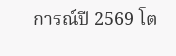การณ์ปี 2569 โต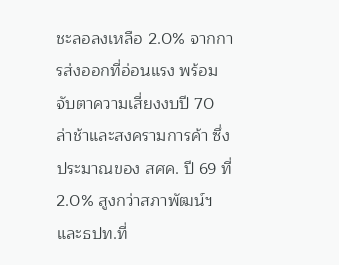ชะลอลงเหลือ 2.0% จากการส่งออกที่อ่อนแรง พร้อมจับตาความเสี่ยงงบปี 70 ล่าช้าและสงครามการค้า ซึ่งประมาณของ สศค. ปี 69 ที่ 2.0% สูงกว่าสภาพัฒน์ฯและธปท.ที่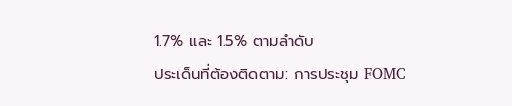1.7% และ 1.5% ตามลำดับ
ประเด็นที่ต้องติดตาม: การประชุม FOMC